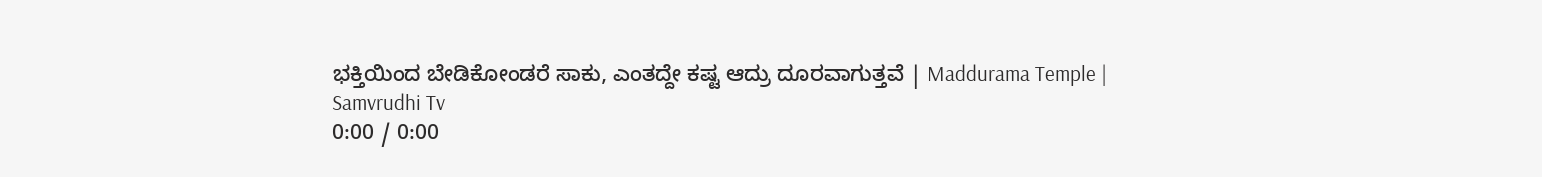ಭಕ್ತಿಯಿಂದ ಬೇಡಿಕೋಂಡರೆ ಸಾಕು, ಎಂತದ್ದೇ ಕಷ್ಟ ಆದ್ರು ದೂರವಾಗುತ್ತವೆ | Maddurama Temple |
Samvrudhi Tv
0:00 / 0:00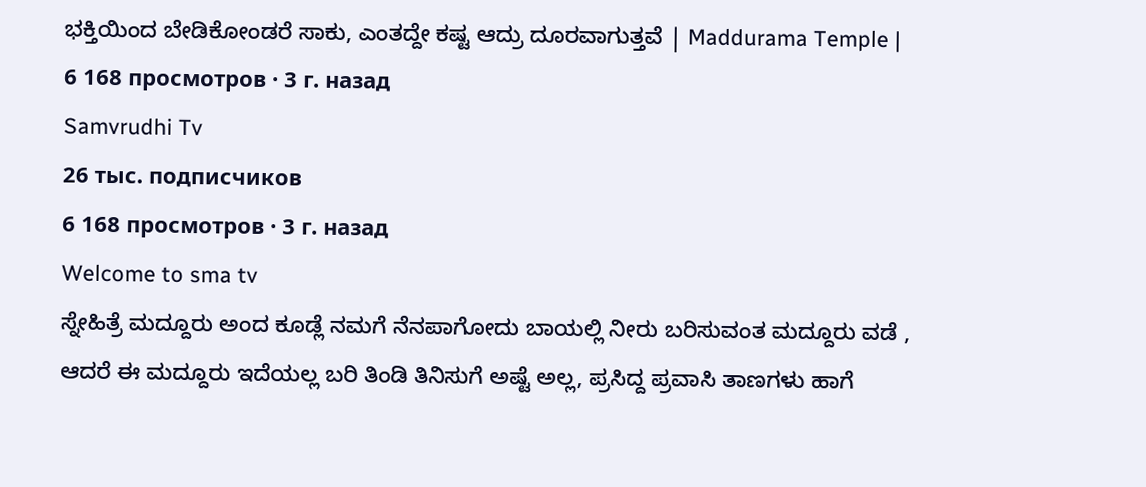ಭಕ್ತಿಯಿಂದ ಬೇಡಿಕೋಂಡರೆ ಸಾಕು, ಎಂತದ್ದೇ ಕಷ್ಟ ಆದ್ರು ದೂರವಾಗುತ್ತವೆ | Maddurama Temple |
6 168 просмотров · 3 г. назад
Samvrudhi Tv
26 тыс. подписчиков
6 168 просмотров · 3 г. назад
Welcome to sma tv
ಸ್ನೇಹಿತ್ರೆ ಮದ್ದೂರು ಅಂದ ಕೂಡ್ಲೆ ನಮಗೆ ನೆನಪಾಗೋದು ಬಾಯಲ್ಲಿ ನೀರು ಬರಿಸುವಂತ ಮದ್ದೂರು ವಡೆ , ಆದರೆ ಈ ಮದ್ದೂರು ಇದೆಯಲ್ಲ ಬರಿ ತಿಂಡಿ ತಿನಿಸುಗೆ ಅಷ್ಟೆ ಅಲ್ಲ, ಪ್ರಸಿದ್ದ ಪ್ರವಾಸಿ ತಾಣಗಳು ಹಾಗೆ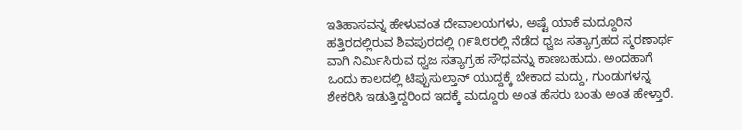ಇತಿಹಾಸವನ್ನ ಹೇಳುವಂತ ದೇವಾಲಯಗಳು, ಅಷ್ಟೆ ಯಾಕೆ ಮದ್ದೂರಿನ ಹತ್ತಿರದಲ್ಲಿರುವ ಶಿವಪುರದಲ್ಲಿ ೧೯೩೮ರಲ್ಲಿ ನೆಡೆದ ಧ್ವಜ ಸತ್ಯಾಗ್ರಹದ ಸ್ಮರಣಾರ್ಥ ವಾಗಿ ನಿರ್ಮಿಸಿರುವ ಧ್ವಜ ಸತ್ಯಾಗ್ರಹ ಸೌಧವನ್ನು ಕಾಣಬಹುದು. ಅಂದಹಾಗೆ ಒಂದು ಕಾಲದಲ್ಲಿ ಟಿಪ್ಪುಸುಲ್ತಾನ್ ಯುದ್ದಕ್ಕೆ ಬೇಕಾದ ಮದ್ದು, ಗುಂಡುಗಳನ್ನ ಶೇಕರಿಸಿ ಇಡುತ್ತಿದ್ದರಿಂದ ಇದಕ್ಕೆ ಮದ್ದೂರು ಅಂತ ಹೆಸರು ಬಂತು ಅಂತ ಹೇಳ್ತಾರೆ.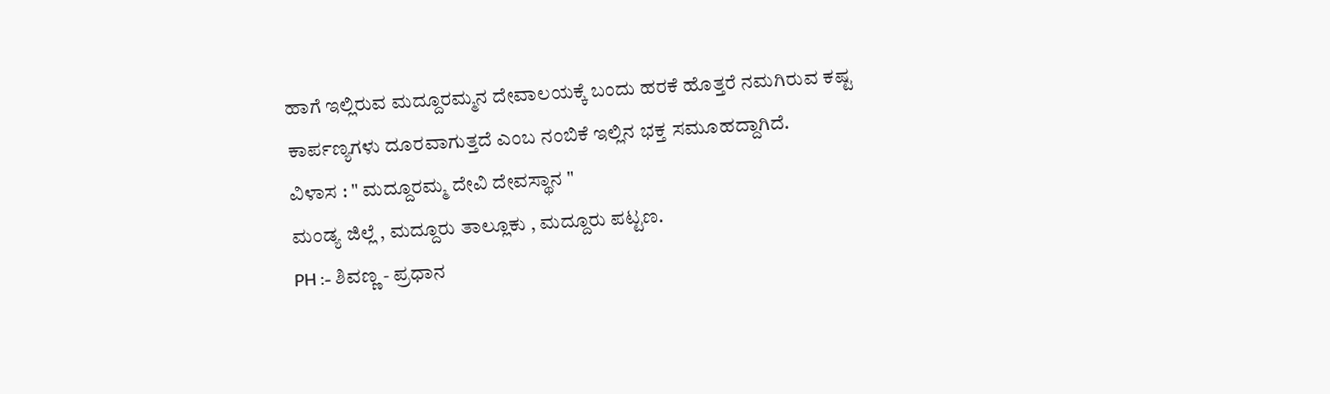ಹಾಗೆ ಇಲ್ಲಿರುವ ಮದ್ದೂರಮ್ಮನ ದೇವಾಲಯಕ್ಕೆ ಬಂದು ಹರಕೆ ಹೊತ್ತರೆ ನಮಗಿರುವ ಕಷ್ಟ ಕಾರ್ಪಣ್ಯಗಳು ದೂರವಾಗುತ್ತದೆ ಎಂಬ ನಂಬಿಕೆ ಇಲ್ಲಿನ ಭಕ್ತ ಸಮೂಹದ್ದಾಗಿದೆ.
ವಿಳಾಸ : " ಮದ್ದೂರಮ್ಮ ದೇವಿ ದೇವಸ್ಥಾನ "
ಮಂಡ್ಯ ಜಿಲ್ಲೆ , ಮದ್ದೂರು ತಾಲ್ಲೂಕು , ಮದ್ದೂರು ಪಟ್ಟಣ.
PH :- ಶಿವಣ್ಣ - ಪ್ರಧಾನ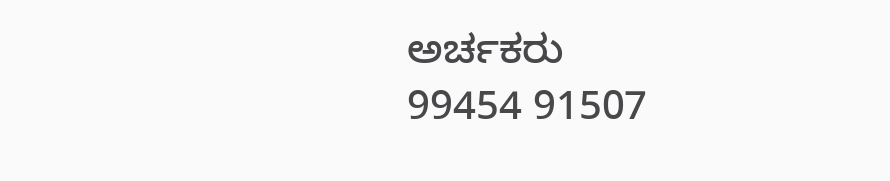ಅರ್ಚಕರು
99454 91507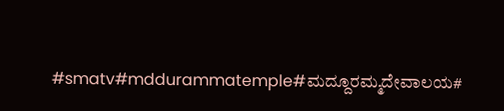#smatv#mddurammatemple#ಮದ್ದೂರಮ್ಮದೇವಾಲಯ#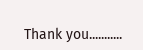Thank you...........